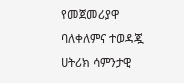የመጀመሪያዋ ባለቀለምና ተወዳጇ ሀትሪክ ሳምንታዊ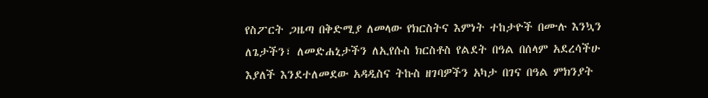የስፖርት ጋዜጣ በቅድሚያ ለመላው የክርስትና እምነት ተከታዮች በሙሉ እንኳን ለጌታችን፣ ለመድሐኒታችን ለኢየሱስ ክርስቶስ የልደት በዓል በሰላም አደረሳችሁ እያለች እንደተለመደው አዳዲስና ትኩስ ዘገባዎችን አካታ በገና በዓል ምክንያት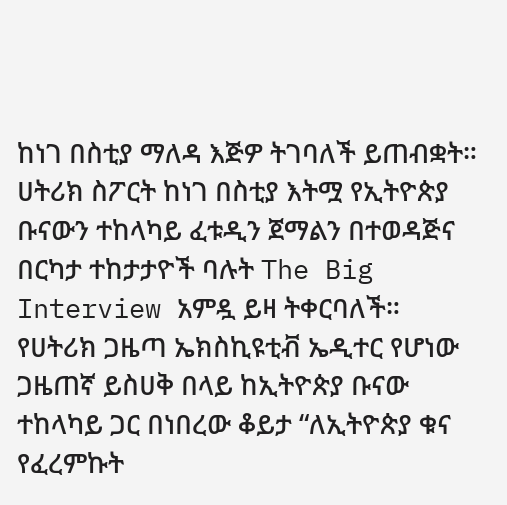ከነገ በስቲያ ማለዳ እጅዎ ትገባለች ይጠብቋት።
ሀትሪክ ስፖርት ከነገ በስቲያ እትሟ የኢትዮጵያ ቡናውን ተከላካይ ፈቱዲን ጀማልን በተወዳጅና በርካታ ተከታታዮች ባሉት The Big Interview አምዷ ይዛ ትቀርባለች።
የሀትሪክ ጋዜጣ ኤክስኪዩቲቭ ኤዲተር የሆነው ጋዜጠኛ ይስሀቅ በላይ ከኢትዮጵያ ቡናው ተከላካይ ጋር በነበረው ቆይታ “ለኢትዮጵያ ቁና የፈረምኩት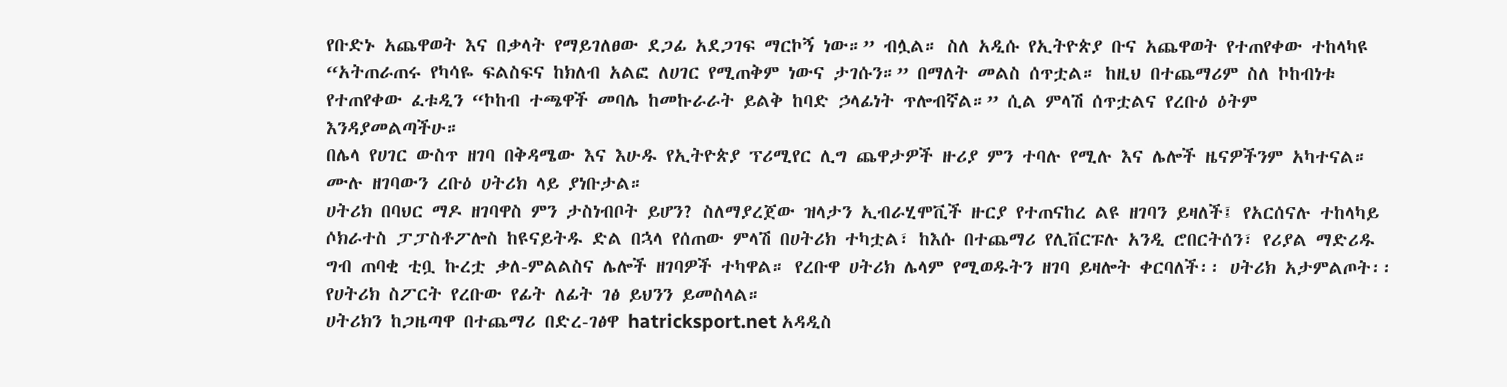የቡድኑ አጨዋወት እና በቃላት የማይገለፀው ደጋፊ አደጋገፍ ማርኮኝ ነው።” ብሏል። ስለ አዲሱ የኢትዮጵያ ቡና አጨዋወት የተጠየቀው ተከላካዩ “አትጠራጠሩ የካሳዬ ፍልስፍና ከክለብ አልፎ ለሀገር የሚጠቅም ነውና ታገሱን።” በማለት መልስ ሰጥቷል። ከዚህ በተጨማሪም ስለ ኮከብነቱ የተጠየቀው ፈቱዲን “ኮከብ ተጫዋች መባሌ ከመኩራራት ይልቅ ከባድ ኃላፊነት ጥሎብኛል።” ሲል ምላሽ ሰጥቷልና የረቡዕ ዕትም እንዳያመልጣችሁ።
በሌላ የሀገር ውስጥ ዘገባ በቅዳሜው እና እሁዱ የኢትዮጵያ ፕሪሚየር ሊግ ጨዋታዎች ዙሪያ ምን ተባሉ የሚሉ እና ሌሎች ዜናዎችንም አካተናል። ሙሉ ዘገባውን ረቡዕ ሀትሪክ ላይ ያነቡታል።
ሀትሪክ በባህር ማዶ ዘገባዋስ ምን ታስነብቦት ይሆን? ስለማያረጀው ዝላታን ኢብራሂሞቪች ዙርያ የተጠናከረ ልዩ ዘገባን ይዛለች፤ የአርሰናሉ ተከላካይ ሶክራተስ ፓፓስቶፖሎስ ከዩናይትዱ ድል በኋላ የሰጠው ምላሽ በሀትሪክ ተካቷል፣ ከእሱ በተጨማሪ የሊቨርፑሉ አንዲ ሮበርትሰን፣ የሪያል ማድሪዱ ግብ ጠባቂ ቲቧ ኩረቷ ቃለ-ምልልስና ሌሎች ዘገባዎች ተካዋል። የረቡዋ ሀትሪክ ሌላም የሚወዱትን ዘገባ ይዛሎት ቀርባለች፡፡ ሀትሪክ አታምልጦት፡፡
የሀትሪክ ስፖርት የረቡው የፊት ለፊት ገፅ ይህንን ይመስላል።
ሀትሪክን ከጋዜጣዋ በተጨማሪ በድረ-ገፅዋ hatricksport.net አዳዲስ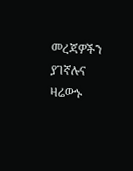መረጃዎችን ያገኛሉና ዛሬውኑ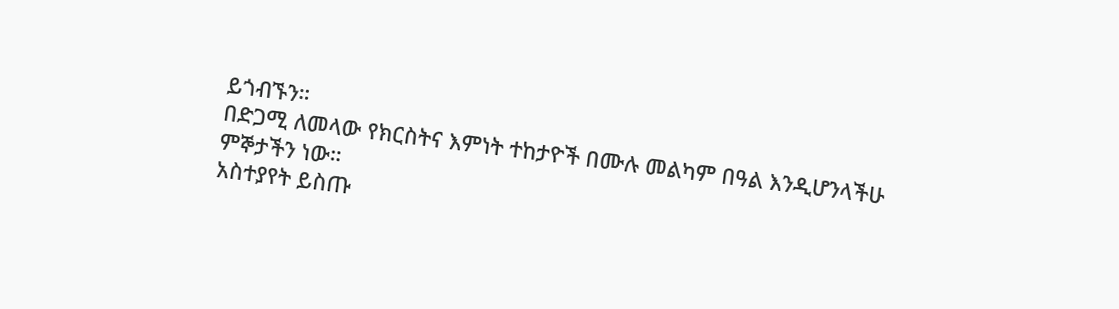ይጎብኙን።
በድጋሚ ለመላው የክርስትና እምነት ተከታዮች በሙሉ መልካም በዓል እንዲሆንላችሁ ምኞታችን ነው።
አስተያየት ይስጡ